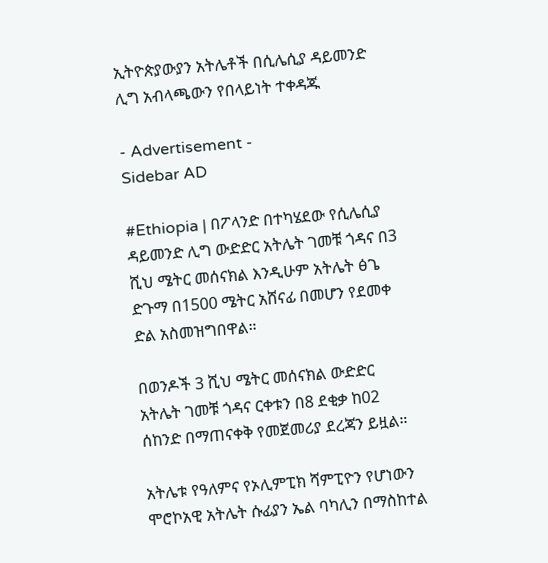ኢትዮጵያውያን አትሌቶች በሲሌሲያ ዳይመንድ ሊግ አብላጫውን የበላይነት ተቀዳጁ

- Advertisement -
Sidebar AD

#Ethiopia | በፖላንድ በተካሄደው የሲሌሲያ ዳይመንድ ሊግ ውድድር አትሌት ገመቹ ጎዳና በ3 ሺህ ሜትር መሰናክል እንዲሁም አትሌት ፅጌ ድጉማ በ1500 ሜትር አሸናፊ በመሆን የደመቀ ድል አስመዝግበዋል።

በወንዶች 3 ሺህ ሜትር መሰናክል ውድድር አትሌት ገመቹ ጎዳና ርቀቱን በ8 ደቂቃ ከ02 ሰከንድ በማጠናቀቅ የመጀመሪያ ደረጃን ይዟል።

አትሌቱ የዓለምና የኦሊምፒክ ሻምፒዮን የሆነውን ሞሮኮአዊ አትሌት ሱፊያን ኤል ባካሊን በማስከተል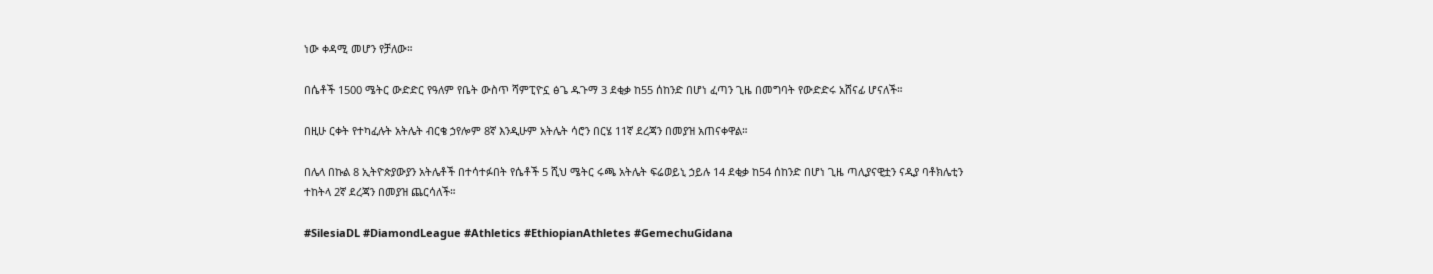ነው ቀዳሚ መሆን የቻለው።

በሴቶች 1500 ሜትር ውድድር የዓለም የቤት ውስጥ ሻምፒዮኗ ፅጌ ዱጉማ 3 ደቂቃ ከ55 ሰከንድ በሆነ ፈጣን ጊዜ በመግባት የውድድሩ አሸናፊ ሆናለች።

በዚሁ ርቀት የተካፈሉት አትሌት ብርቄ ኃየሎም 8ኛ እንዲሁም አትሌት ሳሮን በርሄ 11ኛ ደረጃን በመያዝ አጠናቀዋል።

በሌላ በኩል 8 ኢትዮጵያውያን አትሌቶች በተሳተፉበት የሴቶች 5 ሺህ ሜትር ሩጫ አትሌት ፍሬወይኒ ኃይሉ 14 ደቂቃ ከ54 ሰከንድ በሆነ ጊዜ ጣሊያናዊቷን ናዲያ ባቶክሌቲን ተከትላ 2ኛ ደረጃን በመያዝ ጨርሳለች።

#SilesiaDL #DiamondLeague #Athletics #EthiopianAthletes #GemechuGidana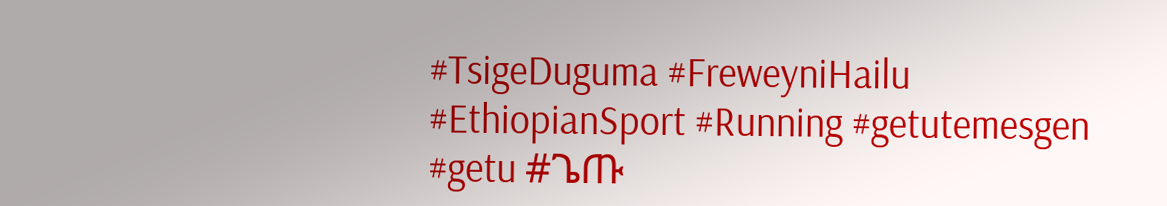#TsigeDuguma #FreweyniHailu #EthiopianSport #Running #getutemesgen #getu #ጌጡ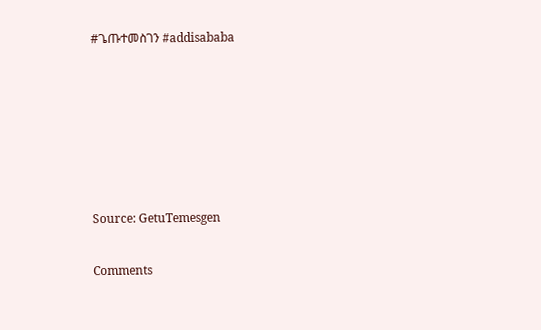#ጌጡተመስገን #addisababa






Source: GetuTemesgen

Comments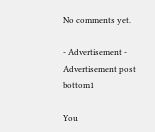No comments yet.

- Advertisement -
Advertisement post bottom1

You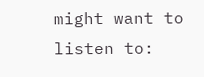might want to listen to: